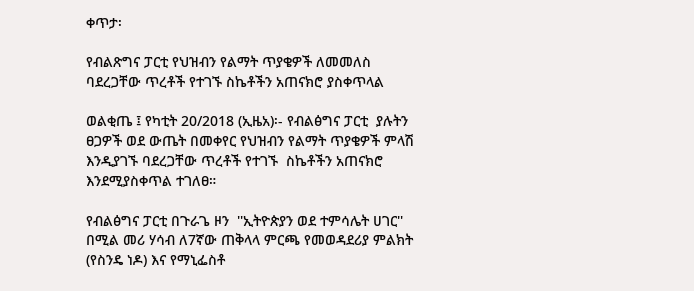ቀጥታ፡

የብልጽግና ፓርቲ የህዝብን የልማት ጥያቄዎች ለመመለስ ባደረጋቸው ጥረቶች የተገኙ ስኬቶችን አጠናክሮ ያስቀጥላል

ወልቂጤ ፤ የካቲት 20/2018 (ኢዜአ)፡- የብልፅግና ፓርቲ  ያሉትን ፀጋዎች ወደ ውጤት በመቀየር የህዝብን የልማት ጥያቄዎች ምላሽ እንዲያገኙ ባደረጋቸው ጥረቶች የተገኙ  ስኬቶችን አጠናክሮ እንደሚያስቀጥል ተገለፀ።

የብልፅግና ፓርቲ በጉራጌ ዞን  ''ኢትዮጵያን ወደ ተምሳሌት ሀገር'' በሚል መሪ ሃሳብ ለ7ኛው ጠቅላላ ምርጫ የመወዳደሪያ ምልክት (የስንዴ ነዶ) እና የማኒፌስቶ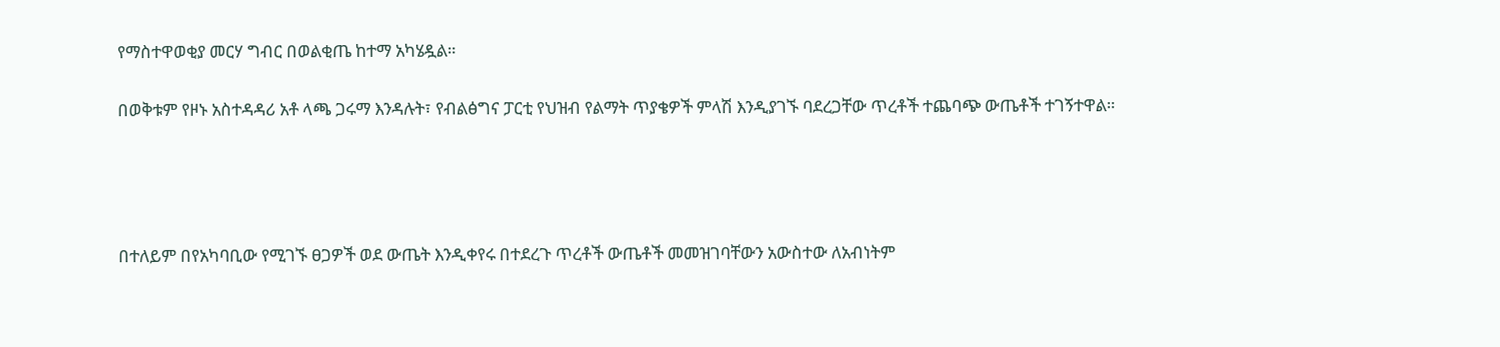የማስተዋወቂያ መርሃ ግብር በወልቂጤ ከተማ አካሄዷል።

በወቅቱም የዞኑ አስተዳዳሪ አቶ ላጫ ጋሩማ እንዳሉት፣ የብልፅግና ፓርቲ የህዝብ የልማት ጥያቄዎች ምላሽ እንዲያገኙ ባደረጋቸው ጥረቶች ተጨባጭ ውጤቶች ተገኝተዋል።




በተለይም በየአካባቢው የሚገኙ ፀጋዎች ወደ ውጤት እንዲቀየሩ በተደረጉ ጥረቶች ውጤቶች መመዝገባቸውን አውስተው ለአብነትም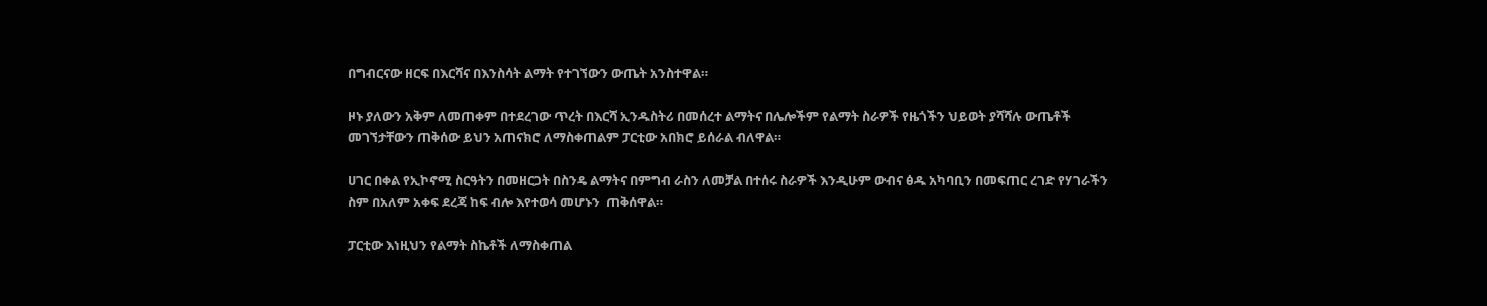በግብርናው ዘርፍ በእርሻና በእንስሳት ልማት የተገኘውን ውጤት አንስተዋል።

ዞኑ ያለውን አቅም ለመጠቀም በተደረገው ጥረት በእርሻ ኢንዱስትሪ በመሰረተ ልማትና በሌሎችም የልማት ስራዎች የዜጎችን ህይወት ያሻሻሉ ውጤቶች መገኘታቸውን ጠቅሰው ይህን አጠናክሮ ለማስቀጠልም ፓርቲው አበክሮ ይሰራል ብለዋል።

ሀገር በቀል የኢኮኖሚ ስርዓትን በመዘርጋት በስንዴ ልማትና በምግብ ራስን ለመቻል በተሰሩ ስራዎች እንዲሁም ውብና ፅዱ አካባቢን በመፍጠር ረገድ የሃገራችን ስም በአለም አቀፍ ደረጃ ከፍ ብሎ እየተወሳ መሆኑን  ጠቅሰዋል።

ፓርቲው እነዚህን የልማት ስኬቶች ለማስቀጠል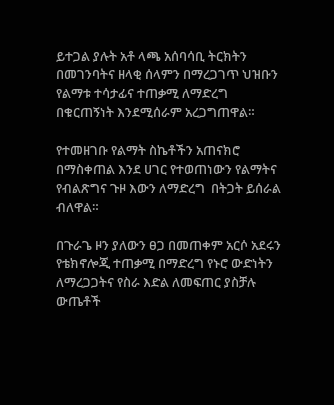ይተጋል ያሉት አቶ ላጫ አሰባሳቢ ትርክትን በመገንባትና ዘላቂ ሰላምን በማረጋገጥ ህዝቡን የልማቱ ተሳታፊና ተጠቃሚ ለማድረግ በቁርጠኝነት እንደሚሰራም አረጋግጠዋል።

የተመዘገቡ የልማት ስኬቶችን አጠናክሮ በማስቀጠል እንደ ሀገር የተወጠነውን የልማትና የብልጽግና ጉዞ እውን ለማድረግ  በትጋት ይሰራል ብለዋል።

በጉራጌ ዞን ያለውን ፀጋ በመጠቀም አርሶ አደሩን የቴክኖሎጂ ተጠቃሚ በማድረግ የኑሮ ውድነትን ለማረጋጋትና የስራ እድል ለመፍጠር ያስቻሉ ውጤቶች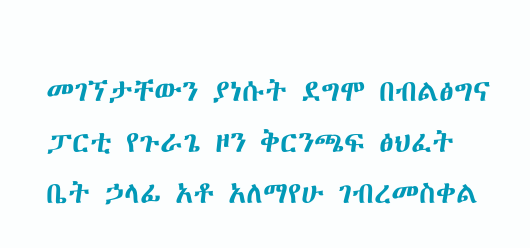መገኘታቸውን ያነሱት ደግሞ በብልፅግና ፓርቲ የጉራጌ ዞን ቅርንጫፍ ፅህፈት ቤት ኃላፊ አቶ አለማየሁ ገብረመስቀል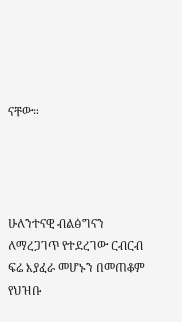ናቸው።




ሁለንተናዊ ብልፅግናን ለማረጋገጥ የተደረገው ርብርብ ፍሬ እያፈራ መሆኑን በመጠቆም የህዝቡ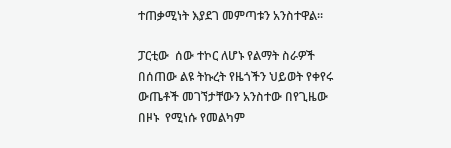ተጠቃሚነት እያደገ መምጣቱን አንስተዋል።

ፓርቲው  ሰው ተኮር ለሆኑ የልማት ስራዎች በሰጠው ልዩ ትኩረት የዜጎችን ህይወት የቀየሩ ውጤቶች መገኘታቸውን አንስተው በየጊዜው በዞኑ  የሚነሱ የመልካም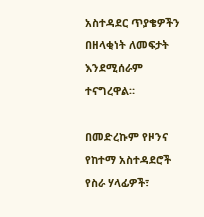አስተዳደር ጥያቄዎችን በዘላቂነት ለመፍታት እንደሚሰራም ተናግረዋል።

በመድረኩም የዞንና የከተማ አስተዳደሮች የስራ ሃላፊዎች፣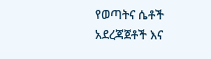የወጣትና ሴቶች አደረጃጀቶች እና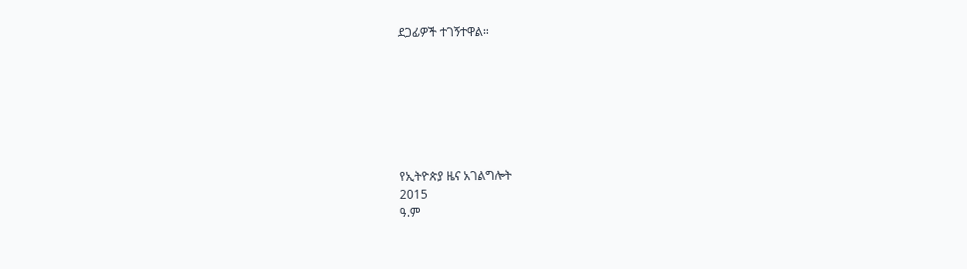ደጋፊዎች ተገኝተዋል።







የኢትዮጵያ ዜና አገልግሎት
2015
ዓ.ም